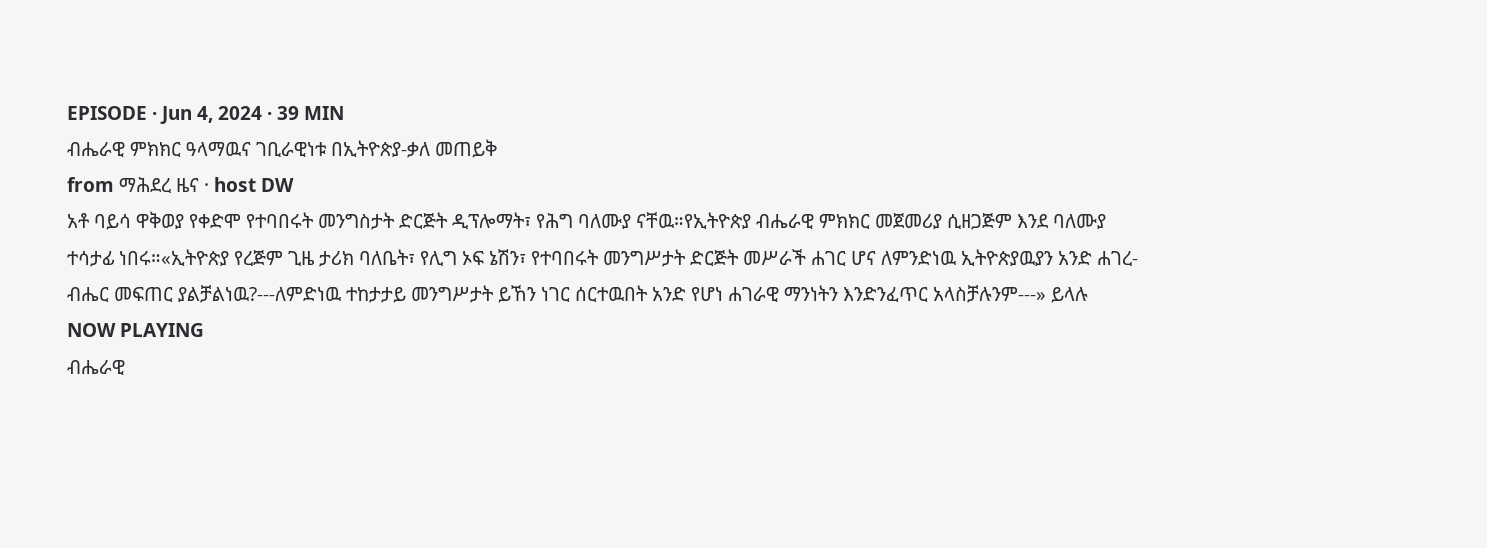EPISODE · Jun 4, 2024 · 39 MIN
ብሔራዊ ምክክር ዓላማዉና ገቢራዊነቱ በኢትዮጵያ-ቃለ መጠይቅ
from ማሕደረ ዜና · host DW
አቶ ባይሳ ዋቅወያ የቀድሞ የተባበሩት መንግስታት ድርጅት ዲፕሎማት፣ የሕግ ባለሙያ ናቸዉ።የኢትዮጵያ ብሔራዊ ምክክር መጀመሪያ ሲዘጋጅም እንደ ባለሙያ ተሳታፊ ነበሩ።«ኢትዮጵያ የረጅም ጊዜ ታሪክ ባለቤት፣ የሊግ ኦፍ ኔሽን፣ የተባበሩት መንግሥታት ድርጅት መሥራች ሐገር ሆና ለምንድነዉ ኢትዮጵያዉያን አንድ ሐገረ-ብሔር መፍጠር ያልቻልነዉ?---ለምድነዉ ተከታታይ መንግሥታት ይኸን ነገር ሰርተዉበት አንድ የሆነ ሐገራዊ ማንነትን እንድንፈጥር አላስቻሉንም---» ይላሉ
NOW PLAYING
ብሔራዊ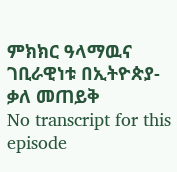ምክክር ዓላማዉና ገቢራዊነቱ በኢትዮጵያ-ቃለ መጠይቅ
No transcript for this episode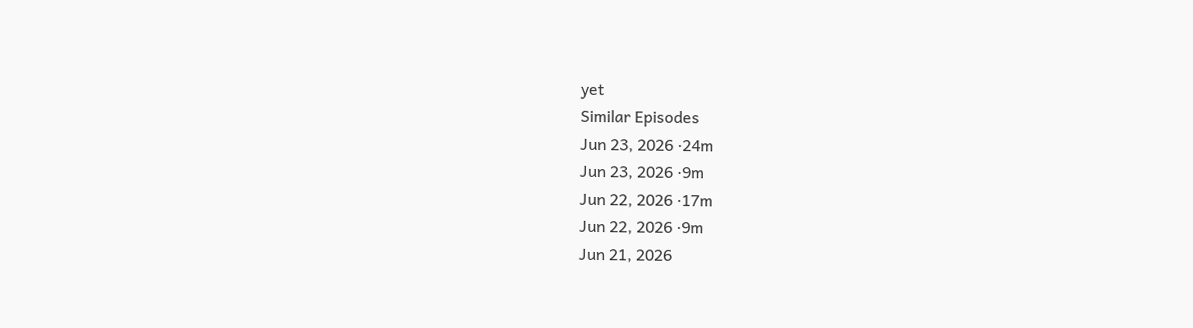yet
Similar Episodes
Jun 23, 2026 ·24m
Jun 23, 2026 ·9m
Jun 22, 2026 ·17m
Jun 22, 2026 ·9m
Jun 21, 2026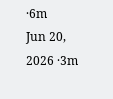·6m
Jun 20, 2026 ·3m